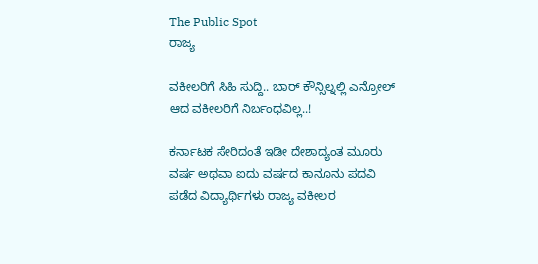The Public Spot
ರಾಜ್ಯ

ವಕೀಲರಿಗೆ ಸಿಹಿ ಸುದ್ದಿ.. ಬಾರ್ ಕೌನ್ಸಿಲ್ನಲ್ಲಿ ಎನ್ರೋಲ್ ಆದ ವಕೀಲರಿಗೆ ನಿರ್ಬಂಧವಿಲ್ಲ..!

ಕರ್ನಾಟಕ ಸೇರಿದಂತೆ ಇಡೀ ದೇಶಾದ್ಯಂತ ಮೂರು ವರ್ಷ ಅಥವಾ ಐದು ವರ್ಷದ ಕಾನೂನು ಪದವಿ ಪಡೆದ ವಿದ್ಯಾರ್ಥಿಗಳು ರಾಜ್ಯ ವಕೀಲರ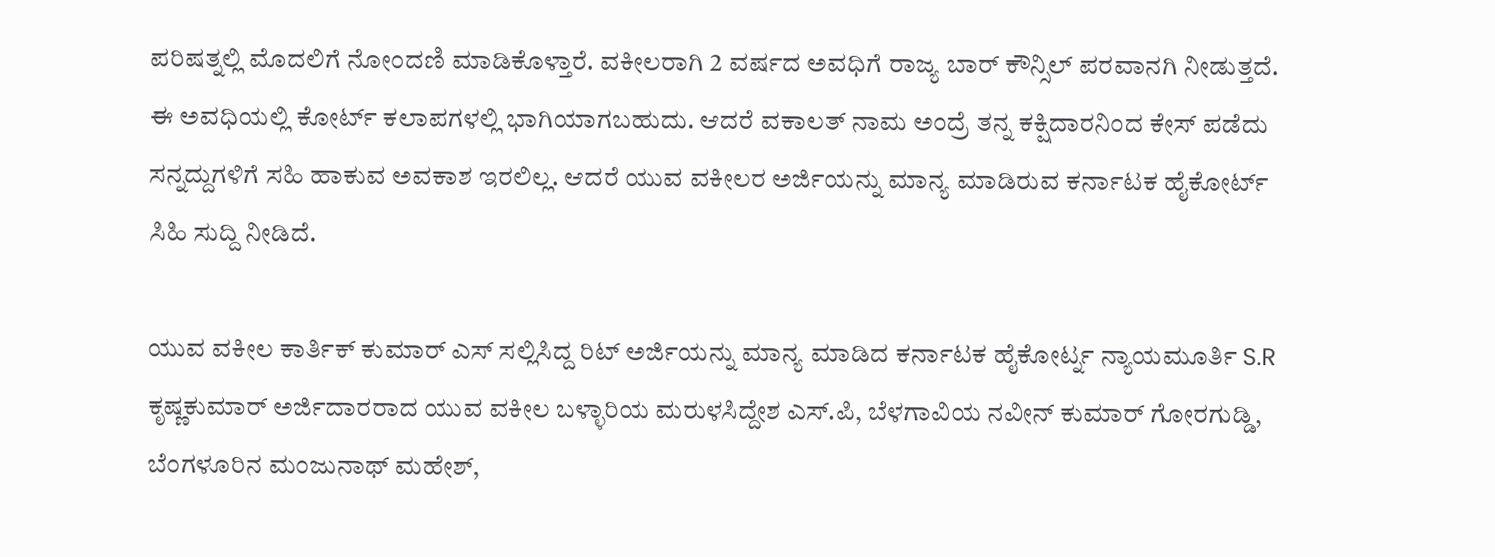ಪರಿಷತ್ನಲ್ಲಿ ಮೊದಲಿಗೆ ನೋಂದಣಿ ಮಾಡಿಕೊಳ್ತಾರೆ. ವಕೀಲರಾಗಿ 2 ವರ್ಷದ ಅವಧಿಗೆ ರಾಜ್ಯ ಬಾರ್ ಕೌನ್ಸಿಲ್ ಪರವಾನಗಿ ನೀಡುತ್ತದೆ. ಈ ಅವಧಿಯಲ್ಲಿ ಕೋರ್ಟ್ ಕಲಾಪಗಳಲ್ಲಿ ಭಾಗಿಯಾಗಬಹುದು. ಆದರೆ ವಕಾಲತ್ ನಾಮ ಅಂದ್ರೆ ತನ್ನ ಕಕ್ಷಿದಾರನಿಂದ ಕೇಸ್ ಪಡೆದು ಸನ್ನದ್ದುಗಳಿಗೆ ಸಹಿ ಹಾಕುವ ಅವಕಾಶ ಇರಲಿಲ್ಲ. ಆದರೆ ಯುವ ವಕೀಲರ ಅರ್ಜಿಯನ್ನು ಮಾನ್ಯ ಮಾಡಿರುವ ಕರ್ನಾಟಕ ಹೈಕೋರ್ಟ್ ಸಿಹಿ ಸುದ್ದಿ ನೀಡಿದೆ.

ಯುವ ವಕೀಲ ಕಾರ್ತಿಕ್ ಕುಮಾರ್ ಎಸ್ ಸಲ್ಲಿಸಿದ್ದ ರಿಟ್ ಅರ್ಜಿಯನ್ನು ಮಾನ್ಯ ಮಾಡಿದ ಕರ್ನಾಟಕ ಹೈಕೋರ್ಟ್ನ ನ್ಯಾಯಮೂರ್ತಿ S.R ಕೃಷ್ಣಕುಮಾರ್ ಅರ್ಜಿದಾರರಾದ ಯುವ ವಕೀಲ ಬಳ್ಳಾರಿಯ ಮರುಳಸಿದ್ದೇಶ ಎಸ್.ಪಿ, ಬೆಳಗಾವಿಯ ನವೀನ್ ಕುಮಾರ್ ಗೋರಗುಡ್ಡಿ, ಬೆಂಗಳೂರಿನ ಮಂಜುನಾಥ್ ಮಹೇಶ್,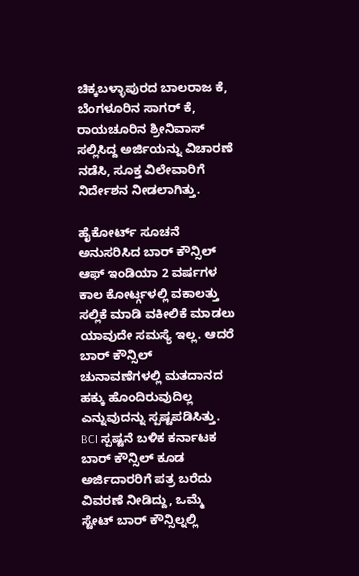ಚಿಕ್ಕಬಳ್ಳಾಪುರದ ಬಾಲರಾಜ ಕೆ, ಬೆಂಗಳೂರಿನ ಸಾಗರ್ ಕೆ, ರಾಯಚೂರಿನ ಶ್ರೀನಿವಾಸ್ ಸಲ್ಲಿಸಿದ್ದ ಅರ್ಜಿಯನ್ನು ವಿಚಾರಣೆ ನಡೆಸಿ, ಸೂಕ್ತ ವಿಲೇವಾರಿಗೆ ನಿರ್ದೇಶನ ನೀಡಲಾಗಿತ್ತು.

ಹೈಕೋರ್ಟ್ ಸೂಚನೆ ಅನುಸರಿಸಿದ ಬಾರ್ ಕೌನ್ಸಿಲ್ ಆಫ್ ಇಂಡಿಯಾ 2 ವರ್ಷಗಳ ಕಾಲ ಕೋರ್ಟ್ಗಳಲ್ಲಿ ವಕಾಲತ್ತು ಸಲ್ಲಿಕೆ ಮಾಡಿ ವಕೀಲಿಕೆ ಮಾಡಲು ಯಾವುದೇ ಸಮಸ್ಯೆ ಇಲ್ಲ. ಆದರೆ ಬಾರ್ ಕೌನ್ಸಿಲ್ ಚುನಾವಣೆಗಳಲ್ಲಿ ಮತದಾನದ ಹಕ್ಕು ಹೊಂದಿರುವುದಿಲ್ಲ ಎನ್ನುವುದನ್ನು ಸ್ಪಷ್ಟಪಡಿಸಿತ್ತು. BCI ಸ್ಪಷ್ಟನೆ ಬಳಿಕ ಕರ್ನಾಟಕ ಬಾರ್ ಕೌನ್ಸಿಲ್ ಕೂಡ ಅರ್ಜಿದಾರರಿಗೆ ಪತ್ರ ಬರೆದು ವಿವರಣೆ ನೀಡಿದ್ದು, ಒಮ್ಮೆ ಸ್ಟೇಟ್ ಬಾರ್ ಕೌನ್ಸಿಲ್ನಲ್ಲಿ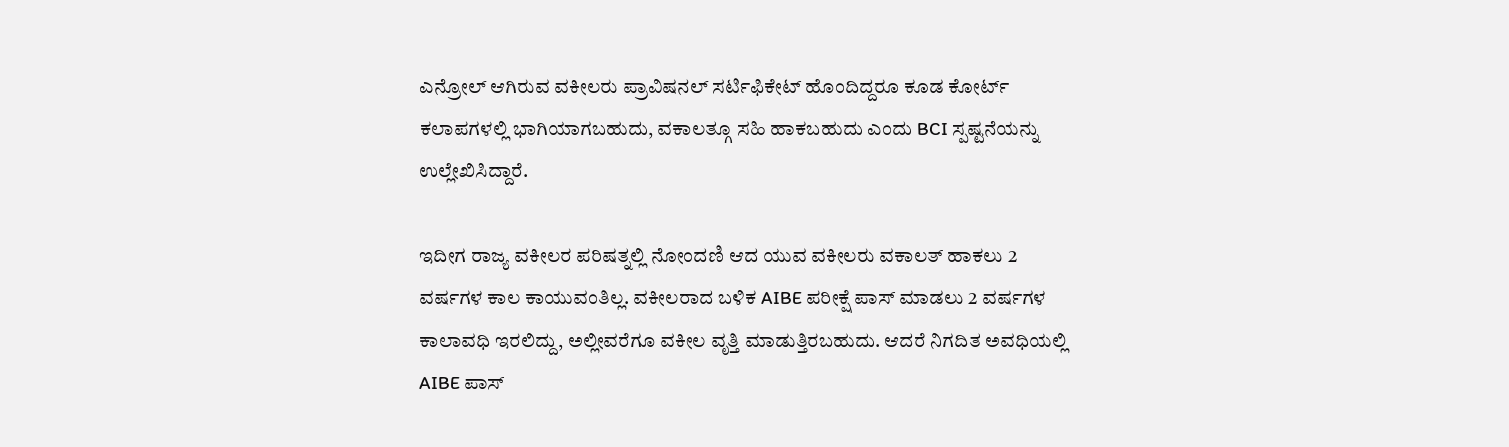ಎನ್ರೋಲ್ ಆಗಿರುವ ವಕೀಲರು ಪ್ರಾವಿಷನಲ್ ಸರ್ಟಿಫಿಕೇಟ್ ಹೊಂದಿದ್ದರೂ ಕೂಡ ಕೋರ್ಟ್ ಕಲಾಪಗಳಲ್ಲಿ ಭಾಗಿಯಾಗಬಹುದು, ವಕಾಲತ್ಗೂ ಸಹಿ ಹಾಕಬಹುದು ಎಂದು BCI ಸ್ಪಷ್ಟನೆಯನ್ನು ಉಲ್ಲೇಖಿಸಿದ್ದಾರೆ.

ಇದೀಗ ರಾಜ್ಯ ವಕೀಲರ ಪರಿಷತ್ನಲ್ಲಿ ನೋಂದಣಿ ಆದ ಯುವ ವಕೀಲರು ವಕಾಲತ್ ಹಾಕಲು 2 ವರ್ಷಗಳ ಕಾಲ ಕಾಯುವಂತಿಲ್ಲ. ವಕೀಲರಾದ ಬಳಿಕ AIBE ಪರೀಕ್ಷೆ ಪಾಸ್ ಮಾಡಲು 2 ವರ್ಷಗಳ ಕಾಲಾವಧಿ ಇರಲಿದ್ದು, ಅಲ್ಲೀವರೆಗೂ ವಕೀಲ ವೃತ್ತಿ ಮಾಡುತ್ತಿರಬಹುದು. ಆದರೆ ನಿಗದಿತ ಅವಧಿಯಲ್ಲಿ AIBE ಪಾಸ್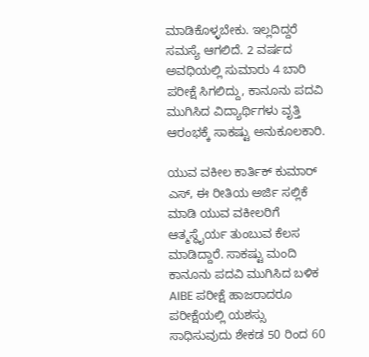ಮಾಡಿಕೊಳ್ಳಬೇಕು. ಇಲ್ಲದಿದ್ದರೆ ಸಮಸ್ಯೆ ಆಗಲಿದೆ. 2 ವರ್ಷದ ಅವಧಿಯಲ್ಲಿ ಸುಮಾರು 4 ಬಾರಿ ಪರೀಕ್ಷೆ ಸಿಗಲಿದ್ದು, ಕಾನೂನು ಪದವಿ ಮುಗಿಸಿದ ವಿದ್ಯಾರ್ಥಿಗಳು ವೃತ್ತಿ ಆರಂಭಕ್ಕೆ ಸಾಕಷ್ಟು ಅನುಕೂಲಕಾರಿ.

ಯುವ ವಕೀಲ ಕಾರ್ತಿಕ್ ಕುಮಾರ್ ಎಸ್, ಈ ರೀತಿಯ ಅರ್ಜಿ ಸಲ್ಲಿಕೆ ಮಾಡಿ ಯುವ ವಕೀಲರಿಗೆ ಆತ್ಮಸ್ಥೈರ್ಯ ತುಂಬುವ ಕೆಲಸ ಮಾಡಿದ್ದಾರೆ. ಸಾಕಷ್ಟು ಮಂದಿ ಕಾನೂನು ಪದವಿ ಮುಗಿಸಿದ ಬಳಿಕ AIBE ಪರೀಕ್ಷೆ ಹಾಜರಾದರೂ ಪರೀಕ್ಷೆಯಲ್ಲಿ ಯಶಸ್ಸು ಸಾಧಿಸುವುದು ಶೇಕಡ 50 ರಿಂದ 60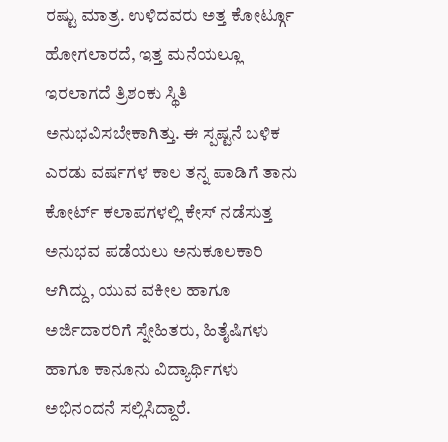ರಷ್ಟು ಮಾತ್ರ. ಉಳಿದವರು ಅತ್ತ ಕೋರ್ಟ್ಗೂ ಹೋಗಲಾರದೆ, ಇತ್ತ ಮನೆಯಲ್ಲೂ ಇರಲಾಗದೆ ತ್ರಿಶಂಕು ಸ್ಥಿತಿ ಅನುಭವಿಸಬೇಕಾಗಿತ್ತು. ಈ ಸ್ಪಷ್ಟನೆ ಬಳಿಕ ಎರಡು ವರ್ಷಗಳ ಕಾಲ ತನ್ನ ಪಾಡಿಗೆ ತಾನು ಕೋರ್ಟ್ ಕಲಾಪಗಳಲ್ಲಿ ಕೇಸ್ ನಡೆಸುತ್ತ ಅನುಭವ ಪಡೆಯಲು ಅನುಕೂಲಕಾರಿ ಆಗಿದ್ದು, ಯುವ ವಕೀಲ ಹಾಗೂ ಅರ್ಜಿದಾರರಿಗೆ ಸ್ನೇಹಿತರು, ಹಿತೈಷಿಗಳು ಹಾಗೂ ಕಾನೂನು ವಿದ್ಯಾರ್ಥಿಗಳು ಅಭಿನಂದನೆ ಸಲ್ಲಿಸಿದ್ದಾರೆ.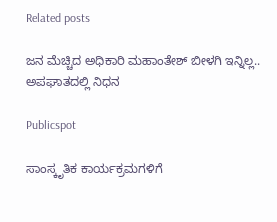Related posts

ಜನ ಮೆಚ್ಚಿದ ಅಧಿಕಾರಿ ಮಹಾಂತೇಶ್‌ ಬೀಳಗಿ ಇನ್ನಿಲ್ಲ.. ಅಪಘಾತದಲ್ಲಿ ನಿಧನ

Publicspot

ಸಾಂಸ್ಕೃತಿಕ ಕಾರ್ಯಕ್ರಮಗಳಿಗೆ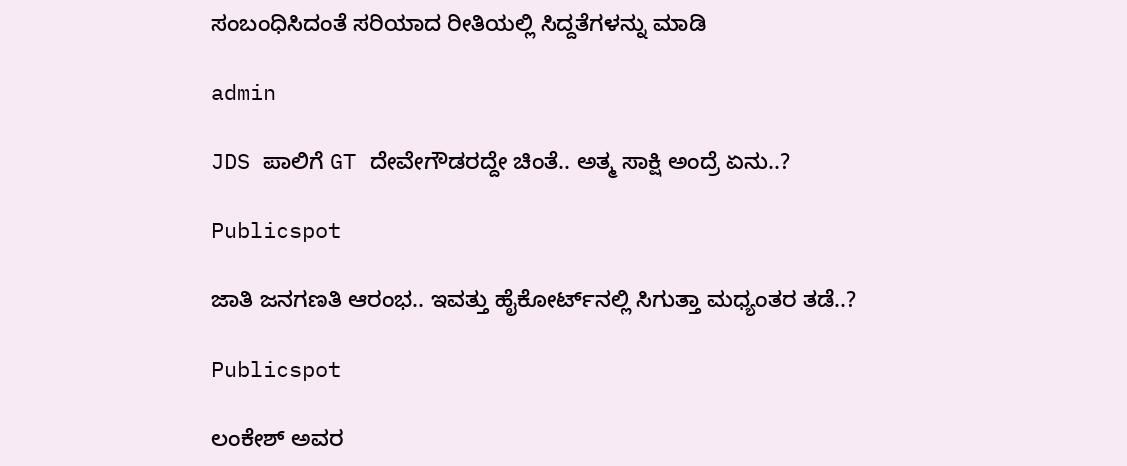ಸಂಬಂಧಿಸಿದಂತೆ ಸರಿಯಾದ ರೀತಿಯಲ್ಲಿ ಸಿದ್ದತೆಗಳನ್ನು ಮಾಡಿ

admin

JDS ಪಾಲಿಗೆ GT ದೇವೇಗೌಡರದ್ದೇ ಚಿಂತೆ.. ಅತ್ಮ ಸಾಕ್ಷಿ ಅಂದ್ರೆ ಏನು..?

Publicspot

ಜಾತಿ ಜನಗಣತಿ ಆರಂಭ.. ಇವತ್ತು ಹೈಕೋರ್ಟ್‌ನಲ್ಲಿ ಸಿಗುತ್ತಾ ಮಧ್ಯಂತರ ತಡೆ..?

Publicspot

ಲಂಕೇಶ್ ಅವರ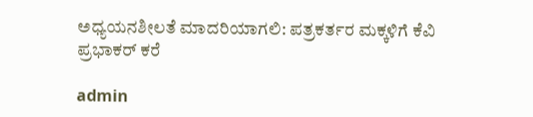ಅಧ್ಯಯನಶೀಲತೆ ಮಾದರಿಯಾಗಲಿ: ಪತ್ರಕರ್ತರ ಮಕ್ಕಳಿಗೆ ಕೆವಿ ಪ್ರಭಾಕರ್ ಕರೆ

admin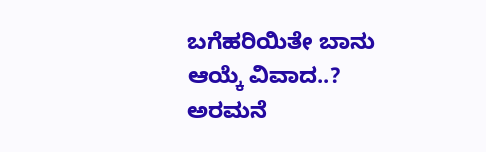ಬಗೆಹರಿಯಿತೇ ಬಾನು ಆಯ್ಕೆ ವಿವಾದ..? ಅರಮನೆ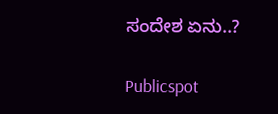ಸಂದೇಶ ಏನು..?

Publicspot